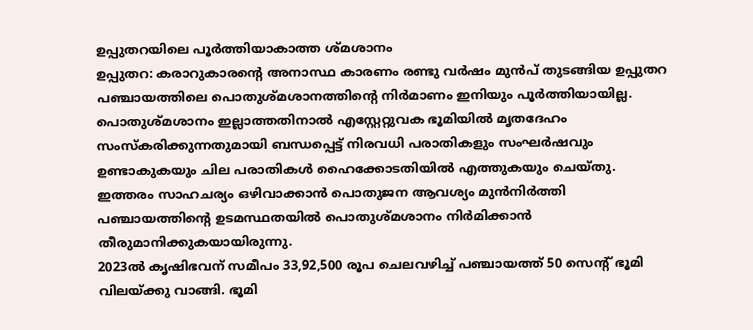ഉപ്പുതറയിലെ പൂർത്തിയാകാത്ത ശ്മശാനം
ഉപ്പുതറ: കരാറുകാരന്റെ അനാസ്ഥ കാരണം രണ്ടു വർഷം മുൻപ് തുടങ്ങിയ ഉപ്പുതറ പഞ്ചായത്തിലെ പൊതുശ്മശാനത്തിന്റെ നിർമാണം ഇനിയും പൂർത്തിയായില്ല.
പൊതുശ്മശാനം ഇല്ലാത്തതിനാൽ എസ്റ്റേറ്റുവക ഭൂമിയിൽ മൃതദേഹം സംസ്കരിക്കുന്നതുമായി ബന്ധപ്പെട്ട് നിരവധി പരാതികളും സംഘർഷവും ഉണ്ടാകുകയും ചില പരാതികൾ ഹൈക്കോടതിയിൽ എത്തുകയും ചെയ്തു.
ഇത്തരം സാഹചര്യം ഒഴിവാക്കാൻ പൊതുജന ആവശ്യം മുൻനിർത്തി പഞ്ചായത്തിന്റെ ഉടമസ്ഥതയിൽ പൊതുശ്മശാനം നിർമിക്കാൻ തീരുമാനിക്കുകയായിരുന്നു.
2023ൽ കൃഷിഭവന് സമീപം 33,92,500 രൂപ ചെലവഴിച്ച് പഞ്ചായത്ത് 50 സെന്റ് ഭൂമി വിലയ്ക്കു വാങ്ങി. ഭൂമി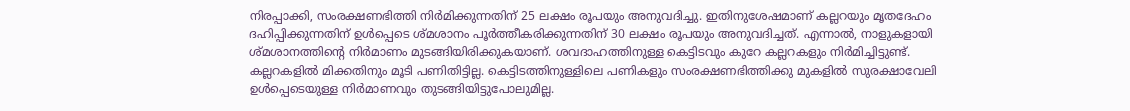നിരപ്പാക്കി, സംരക്ഷണഭിത്തി നിർമിക്കുന്നതിന് 25 ലക്ഷം രൂപയും അനുവദിച്ചു. ഇതിനുശേഷമാണ് കല്ലറയും മൃതദേഹം ദഹിപ്പിക്കുന്നതിന് ഉൾപ്പെടെ ശ്മശാനം പൂർത്തീകരിക്കുന്നതിന് 30 ലക്ഷം രൂപയും അനുവദിച്ചത്. എന്നാൽ, നാളുകളായി ശ്മശാനത്തിന്റെ നിർമാണം മുടങ്ങിയിരിക്കുകയാണ്. ശവദാഹത്തിനുള്ള കെട്ടിടവും കുറേ കല്ലറകളും നിർമിച്ചിട്ടുണ്ട്. കല്ലറകളിൽ മിക്കതിനും മൂടി പണിതിട്ടില്ല. കെട്ടിടത്തിനുള്ളിലെ പണികളും സംരക്ഷണഭിത്തിക്കു മുകളിൽ സുരക്ഷാവേലി ഉൾപ്പെടെയുള്ള നിർമാണവും തുടങ്ങിയിട്ടുപോലുമില്ല.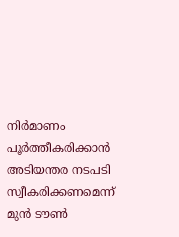നിർമാണം പൂർത്തീകരിക്കാൻ അടിയന്തര നടപടി സ്വീകരിക്കണമെന്ന് മുൻ ടൗൺ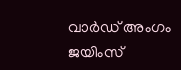വാർഡ് അംഗം ജയിംസ്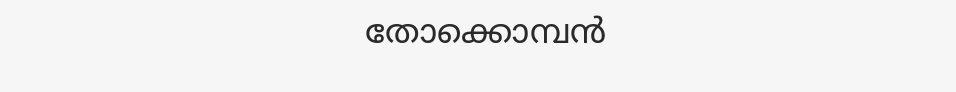തോക്കൊമ്പൻ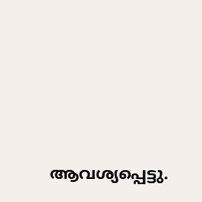ആവശ്യപ്പെട്ടു.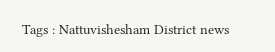Tags : Nattuvishesham District news